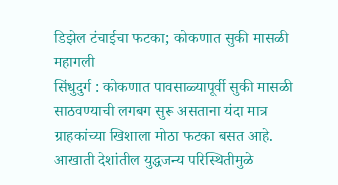डिझेल टंचाईचा फटका; कोकणात सुकी मासळी महागली
सिंधुदुर्ग : कोकणात पावसाळ्यापूर्वी सुकी मासळी साठवण्याची लगबग सुरू असताना यंदा मात्र ग्राहकांच्या खिशाला मोठा फटका बसत आहे. आखाती देशांतील युद्धजन्य परिस्थितीमुळे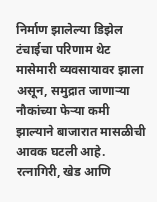निर्माण झालेल्या डिझेल टंचाईचा परिणाम थेट मासेमारी व्यवसायावर झाला असून, समुद्रात जाणाऱ्या नौकांच्या फेऱ्या कमी झाल्याने बाजारात मासळीची आवक घटली आहे.
रत्नागिरी, खेड आणि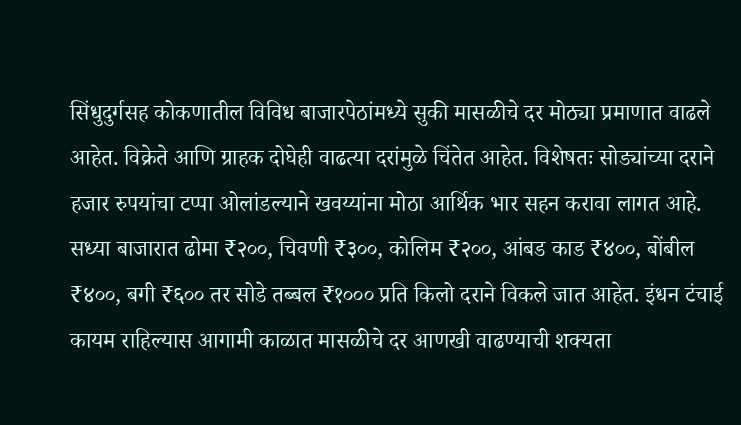सिंधुदुर्गसह कोकणातील विविध बाजारपेठांमध्ये सुकी मासळीचे दर मोठ्या प्रमाणात वाढले आहेत. विक्रेते आणि ग्राहक दोघेही वाढत्या दरांमुळे चिंतेत आहेत. विशेषतः सोड्यांच्या दराने हजार रुपयांचा टप्पा ओलांडल्याने खवय्यांना मोठा आर्थिक भार सहन करावा लागत आहे.
सध्या बाजारात ढोमा ₹२००, चिवणी ₹३००, कोलिम ₹२००, आंबड काड ₹४००, बोंबील ₹४००, बगी ₹६०० तर सोडे तब्बल ₹१००० प्रति किलो दराने विकले जात आहेत. इंधन टंचाई कायम राहिल्यास आगामी काळात मासळीचे दर आणखी वाढण्याची शक्यता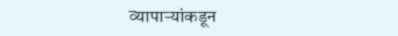व्यापाऱ्यांकडून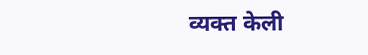व्यक्त केली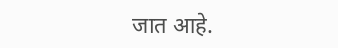जात आहे.